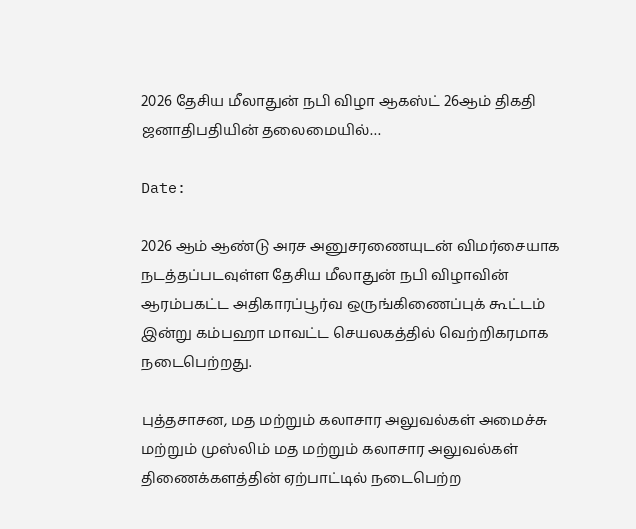2026 தேசிய மீலாதுன் நபி விழா ஆகஸ்ட் 26ஆம் திகதி ஜனாதிபதியின் தலைமையில்…

Date:

2026 ஆம் ஆண்டு அரச அனுசரணையுடன் விமர்சையாக நடத்தப்படவுள்ள தேசிய மீலாதுன் நபி விழாவின் ஆரம்பகட்ட அதிகாரப்பூர்வ ஒருங்கிணைப்புக் கூட்டம் இன்று கம்பஹா மாவட்ட செயலகத்தில் வெற்றிகரமாக நடைபெற்றது.

புத்தசாசன, மத மற்றும் கலாசார அலுவல்கள் அமைச்சு மற்றும் முஸ்லிம் மத மற்றும் கலாசார அலுவல்கள் திணைக்களத்தின் ஏற்பாட்டில் நடைபெற்ற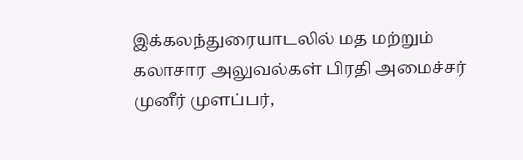இக்கலந்துரையாடலில் மத மற்றும் கலாசார அலுவல்கள் பிரதி அமைச்சர் முனீர் முளப்பர்,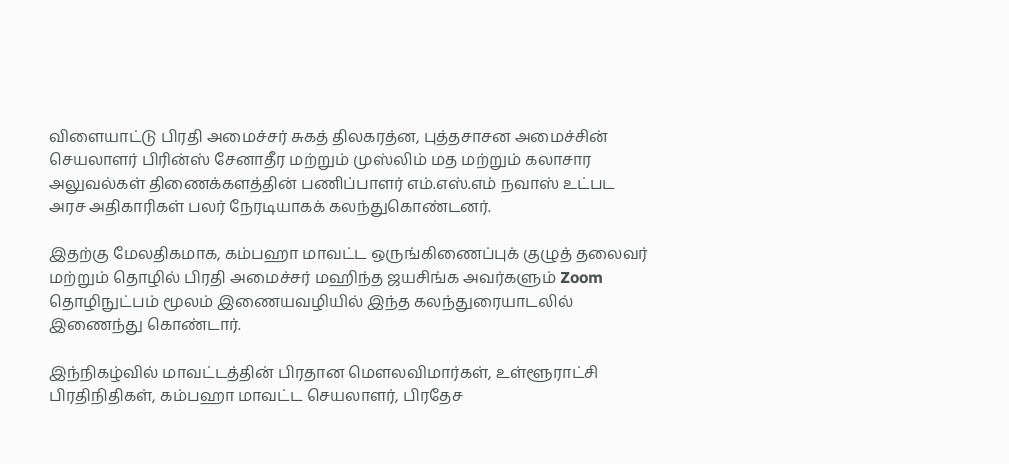விளையாட்டு பிரதி அமைச்சர் சுகத் திலகரத்ன, புத்தசாசன அமைச்சின் செயலாளர் பிரின்ஸ் சேனாதீர மற்றும் முஸ்லிம் மத மற்றும் கலாசார அலுவல்கள் திணைக்களத்தின் பணிப்பாளர் எம்.எஸ்.எம் நவாஸ் உட்பட அரச அதிகாரிகள் பலர் நேரடியாகக் கலந்துகொண்டனர்.

இதற்கு மேலதிகமாக, கம்பஹா மாவட்ட ஒருங்கிணைப்புக் குழுத் தலைவர் மற்றும் தொழில் பிரதி அமைச்சர் மஹிந்த ஜயசிங்க அவர்களும் Zoom தொழிநுட்பம் மூலம் இணையவழியில் இந்த கலந்துரையாடலில் இணைந்து கொண்டார்.

இந்நிகழ்வில் மாவட்டத்தின் பிரதான மௌலவிமார்கள், உள்ளூராட்சி பிரதிநிதிகள், கம்பஹா மாவட்ட செயலாளர், பிரதேச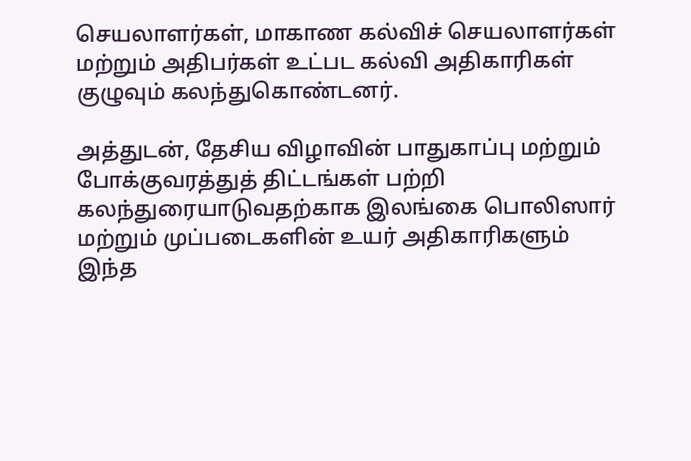செயலாளர்கள், மாகாண கல்விச் செயலாளர்கள் மற்றும் அதிபர்கள் உட்பட கல்வி அதிகாரிகள் குழுவும் கலந்துகொண்டனர்.

அத்துடன், தேசிய விழாவின் பாதுகாப்பு மற்றும் போக்குவரத்துத் திட்டங்கள் பற்றி கலந்துரையாடுவதற்காக இலங்கை பொலிஸார் மற்றும் முப்படைகளின் உயர் அதிகாரிகளும் இந்த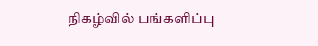நிகழ்வில் பங்களிப்பு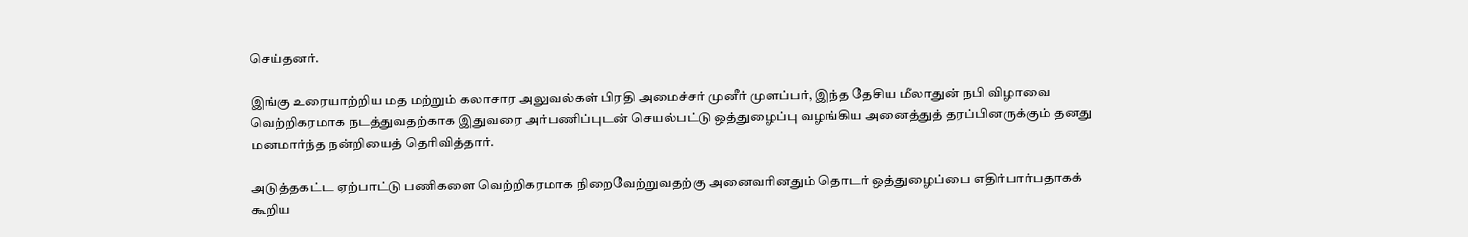செய்தனர்.

இங்கு உரையாற்றிய மத மற்றும் கலாசார அலுவல்கள் பிரதி அமைச்சர் முனீர் முளப்பர், இந்த தேசிய மீலாதுன் நபி விழாவை வெற்றிகரமாக நடத்துவதற்காக இதுவரை அர்பணிப்புடன் செயல்பட்டு ஒத்துழைப்பு வழங்கிய அனைத்துத் தரப்பினருக்கும் தனது மனமார்ந்த நன்றியைத் தெரிவித்தார்.

அடுத்தகட்ட ஏற்பாட்டு பணிகளை வெற்றிகரமாக நிறைவேற்றுவதற்கு அனைவரினதும் தொடர் ஒத்துழைப்பை எதிர்பார்பதாகக் கூறிய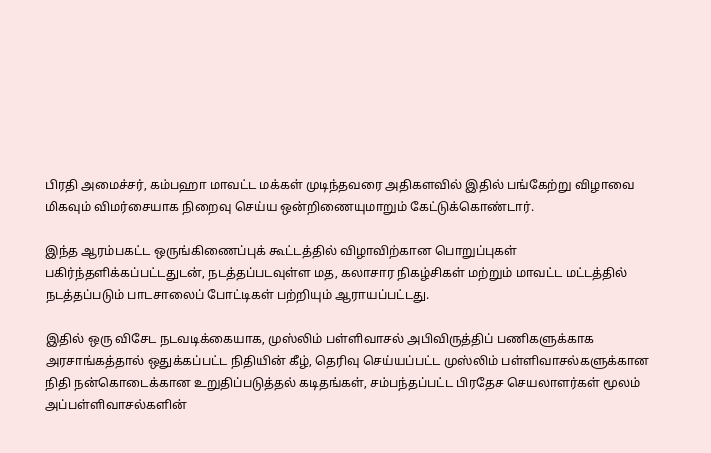பிரதி அமைச்சர், கம்பஹா மாவட்ட மக்கள் முடிந்தவரை அதிகளவில் இதில் பங்கேற்று விழாவை மிகவும் விமர்சையாக நிறைவு செய்ய ஒன்றிணையுமாறும் கேட்டுக்கொண்டார்.

இந்த ஆரம்பகட்ட ஒருங்கிணைப்புக் கூட்டத்தில் விழாவிற்கான பொறுப்புகள் பகிர்ந்தளிக்கப்பட்டதுடன், நடத்தப்படவுள்ள மத, கலாசார நிகழ்சிகள் மற்றும் மாவட்ட மட்டத்தில் நடத்தப்படும் பாடசாலைப் போட்டிகள் பற்றியும் ஆராயப்பட்டது.

இதில் ஒரு விசேட நடவடிக்கையாக, முஸ்லிம் பள்ளிவாசல் அபிவிருத்திப் பணிகளுக்காக அரசாங்கத்தால் ஒதுக்கப்பட்ட நிதியின் கீழ், தெரிவு செய்யப்பட்ட முஸ்லிம் பள்ளிவாசல்களுக்கான நிதி நன்கொடைக்கான உறுதிப்படுத்தல் கடிதங்கள், சம்பந்தப்பட்ட பிரதேச செயலாளர்கள் மூலம் அப்பள்ளிவாசல்களின்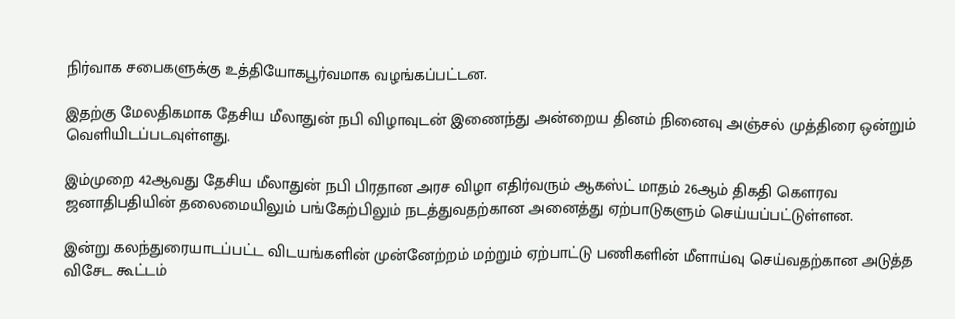நிர்வாக சபைகளுக்கு உத்தியோகபூர்வமாக வழங்கப்பட்டன.

இதற்கு மேலதிகமாக தேசிய மீலாதுன் நபி விழாவுடன் இணைந்து அன்றைய தினம் நினைவு அஞ்சல் முத்திரை ஒன்றும் வெளியிடப்படவுள்ளது.

இம்முறை 42ஆவது தேசிய மீலாதுன் நபி பிரதான அரச விழா எதிர்வரும் ஆகஸ்ட் மாதம் 26ஆம் திகதி கௌரவ ஜனாதிபதியின் தலைமையிலும் பங்கேற்பிலும் நடத்துவதற்கான அனைத்து ஏற்பாடுகளும் செய்யப்பட்டுள்ளன.

இன்று கலந்துரையாடப்பட்ட விடயங்களின் முன்னேற்றம் மற்றும் ஏற்பாட்டு பணிகளின் மீளாய்வு செய்வதற்கான அடுத்த விசேட கூட்டம்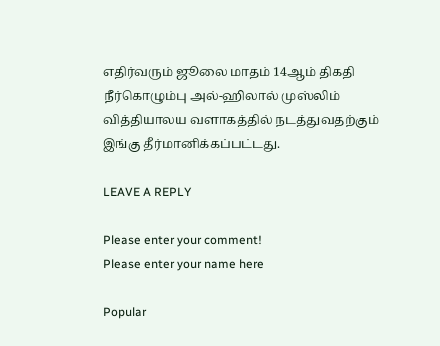எதிர்வரும் ஜூலை மாதம் 14ஆம் திகதி நீர்கொழும்பு அல்-ஹிலால் முஸ்லிம் வித்தியாலய வளாகத்தில் நடத்துவதற்கும் இங்கு தீர்மானிக்கப்பட்டது.

LEAVE A REPLY

Please enter your comment!
Please enter your name here

Popular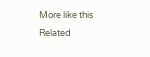More like this
Related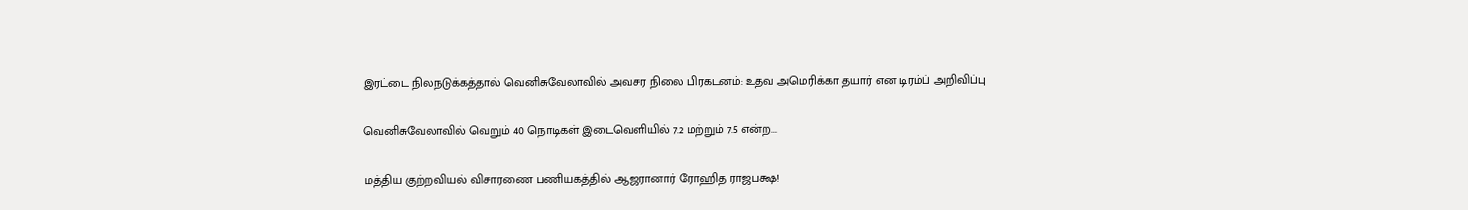இரட்டை நிலநடுக்கத்தால் வெனிசுவேலாவில் அவசர நிலை பிரகடனம்: உதவ அமெரிக்கா தயார் என டிரம்ப் அறிவிப்பு

வெனிசுவேலாவில் வெறும் 40 நொடிகள் இடைவெளியில் 7.2 மற்றும் 7.5 என்ற...

மத்திய குற்றவியல் விசாரணை பணியகத்தில் ஆஜரானார் ரோஹித ராஜபக்ஷ!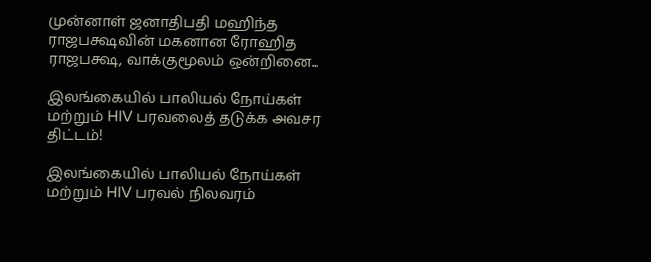முன்னாள் ஜனாதிபதி மஹிந்த ராஜபக்ஷவின் மகனான ரோஹித ராஜபக்ஷ, வாக்குமூலம் ஒன்றினை...

இலங்கையில் பாலியல் நோய்கள் மற்றும் HIV பரவலைத் தடுக்க அவசர திட்டம்!

இலங்கையில் பாலியல் நோய்கள் மற்றும் HIV பரவல் நிலவரம்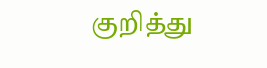குறித்து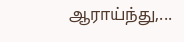ஆராய்ந்து,...